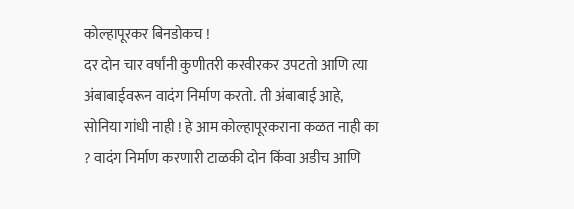कोल्हापूरकर बिनडोकच !
दर दोन चार वर्षांनी कुणीतरी करवीरकर उपटतो आणि त्या अंबाबाईवरून वादंग निर्माण करतो. ती अंबाबाई आहे, सोनिया गांधी नाही ! हे आम कोल्हापूरकराना कळत नाही का ? वादंग निर्माण करणारी टाळकी दोन किंवा अडीच आणि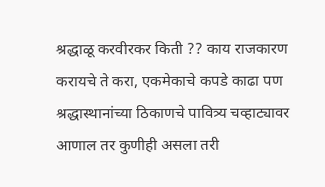श्रद्धाळू करवीरकर किती ?? काय राजकारण करायचे ते करा, एकमेकाचे कपडे काढा पण श्रद्धास्थानांच्या ठिकाणचे पावित्र्य चव्हाट्यावर आणाल तर कुणीही असला तरी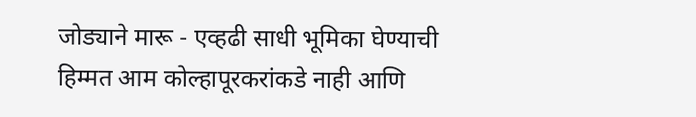जोड्याने मारू - एव्हढी साधी भूमिका घेण्याची हिम्मत आम कोल्हापूरकरांकडे नाही आणि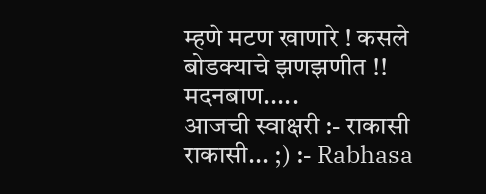म्हणे मटण खाणारे ! कसले बोडक्याचे झणझणीत !!
मदनबाण.....
आजची स्वाक्षरी :- राकासी राकासी... ;) :- Rabhasa